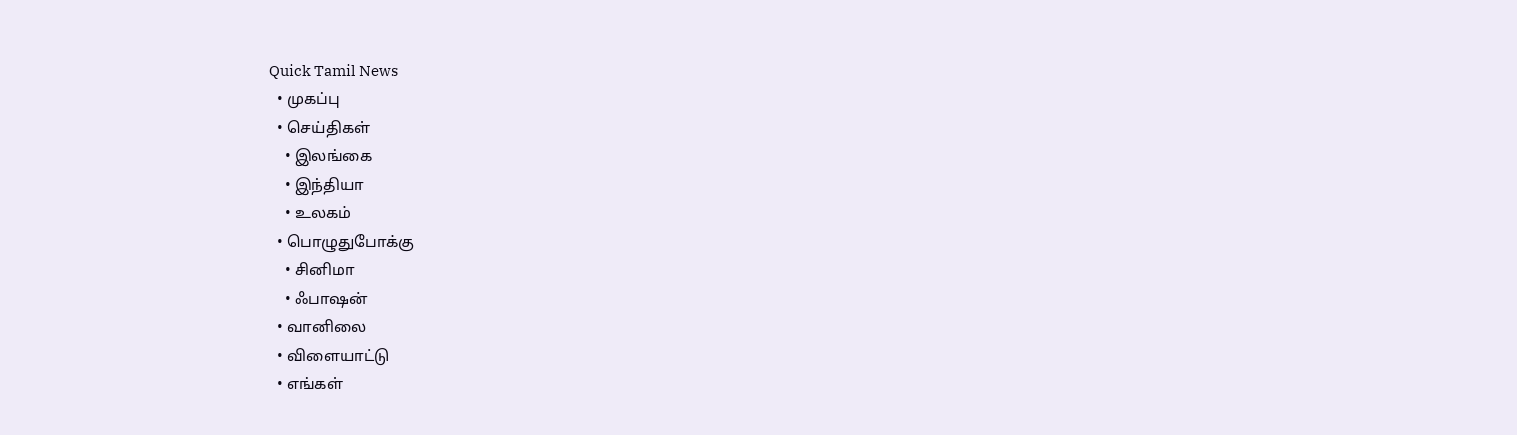Quick Tamil News
  • முகப்பு
  • செய்திகள்
    • இலங்கை
    • இந்தியா
    • உலகம்
  • பொழுதுபோக்கு
    • சினிமா
    • ஃபாஷன்
  • வானிலை
  • விளையாட்டு
  • எங்கள்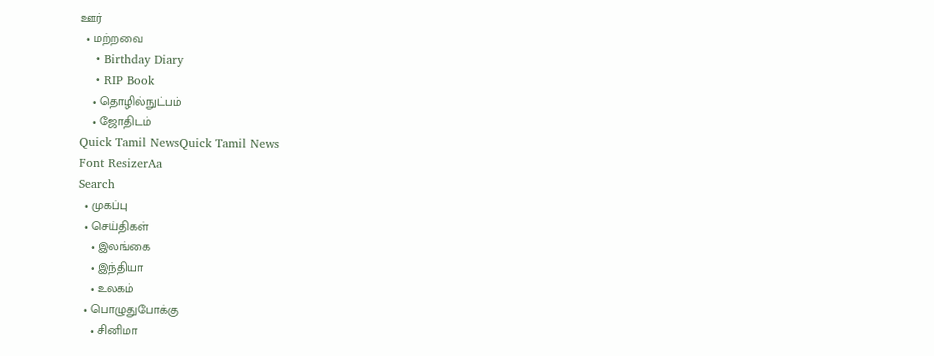ஊர்
  • மற்றவை
    • Birthday Diary
    • RIP Book
    • தொழில்நுட்பம்
    • ஜோதிடம்
Quick Tamil NewsQuick Tamil News
Font ResizerAa
Search
  • முகப்பு
  • செய்திகள்
    • இலங்கை
    • இந்தியா
    • உலகம்
  • பொழுதுபோக்கு
    • சினிமா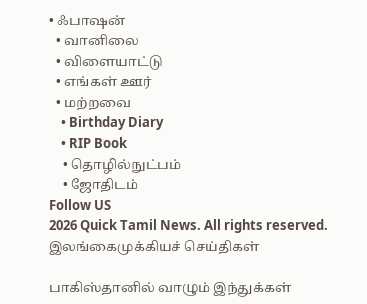• ஃபாஷன்
  • வானிலை
  • விளையாட்டு
  • எங்கள் ஊர்
  • மற்றவை
    • Birthday Diary
    • RIP Book
    • தொழில்நுட்பம்
    • ஜோதிடம்
Follow US
2026 Quick Tamil News. All rights reserved.
இலங்கைமுக்கியச் செய்திகள்

பாகிஸ்தானில் வாழும் இந்துக்கள்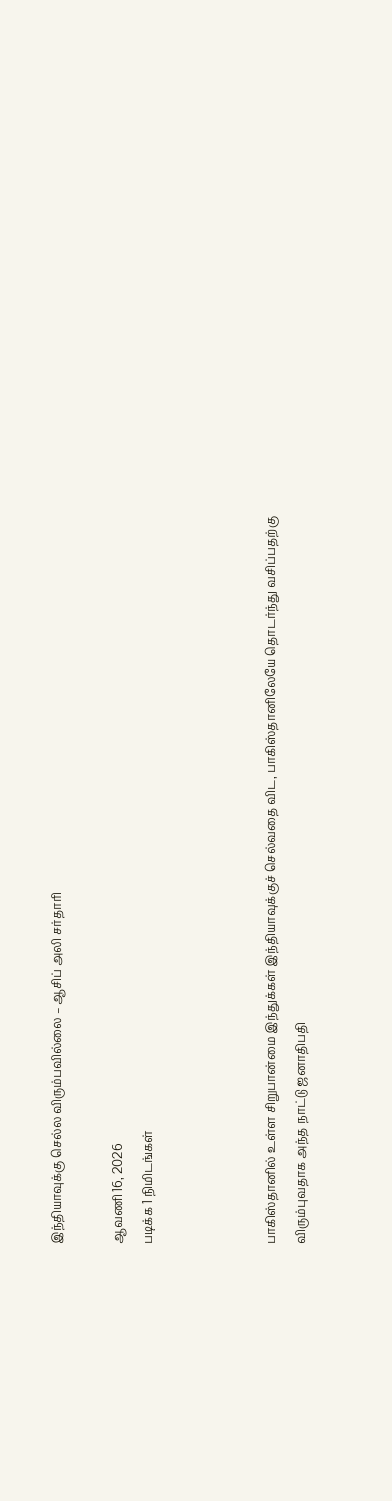இந்தியாவுக்கு செல்ல விரும்பவில்லை – ஆசிப் அலி சர்தாரி

ஆவணி 16, 2026
படிக்க 1 நிமிடங்கள்



பாகிஸ்தானில் உள்ள சிறுபான்மை இந்துக்கள் இந்தியாவுக்குச் செல்வதை விட, பாகிஸ்தானிலேயே தொடர்ந்து வசிப்பதற்கு விரும்புவதாக அந்த நாட்டு ஜனாதிபதி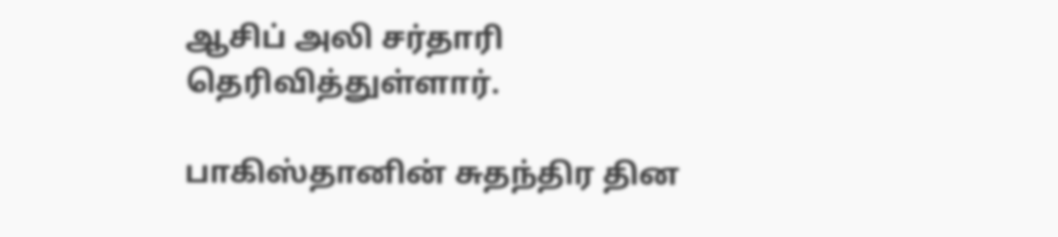ஆசிப் அலி சர்தாரி தெரிவித்துள்ளார்.

பாகிஸ்தானின் சுதந்திர தின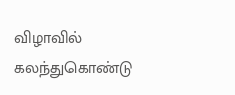விழாவில் கலந்துகொண்டு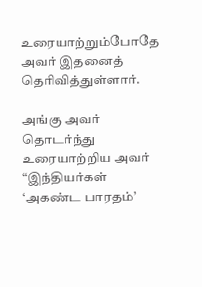உரையாற்றும்போதே அவர் இதனைத் தெரிவித்துள்ளார்.

அங்கு அவர் தொடர்ந்து உரையாற்றிய அவர் “இந்தியர்கள் ‘அகண்ட பாரதம்’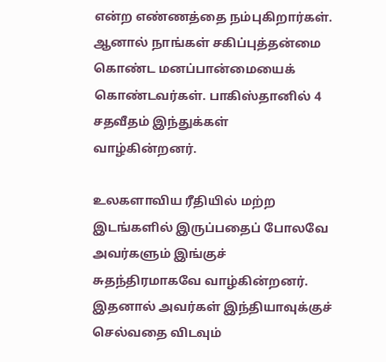என்ற எண்ணத்தை நம்புகிறார்கள். ஆனால் நாங்கள் சகிப்புத்தன்மை கொண்ட மனப்பான்மையைக் கொண்டவர்கள். பாகிஸ்தானில் 4 சதவீதம் இந்துக்கள் வாழ்கின்றனர்.

உலகளாவிய ரீதியில் மற்ற இடங்களில் இருப்பதைப் போலவே அவர்களும் இங்குச் சுதந்திரமாகவே வாழ்கின்றனர். இதனால் அவர்கள் இந்தியாவுக்குச் செல்வதை விடவும்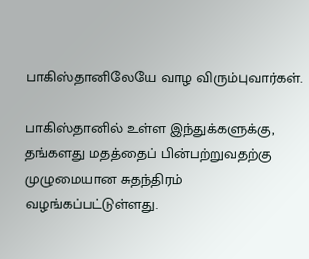பாகிஸ்தானிலேயே வாழ விரும்புவார்கள்.

பாகிஸ்தானில் உள்ள இந்துக்களுக்கு, தங்களது மதத்தைப் பின்பற்றுவதற்கு முழுமையான சுதந்திரம் வழங்கப்பட்டுள்ளது.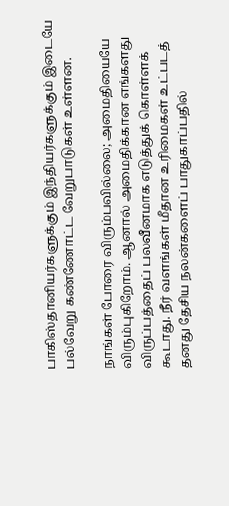பாகிஸ்தானியர்களுக்கும் இந்தியர்களுக்கும் இடையே பல்வேறு கண்ணோட்ட வேறுபாடுகள் உள்ளன.

நாங்கள் போரை விரும்பவில்லை; அமைதியையே விரும்புகிறோம். ஆனால் அமைதிக்கான எங்களது விருப்பத்தைப் பலவீனமாக எடுத்துக் கொள்ளக் கூடாது. நீர் வளங்கள் மீதான உரிமைகள் உட்படத் தனது தேசிய நலன்களைப் பாதுகாப்பதில்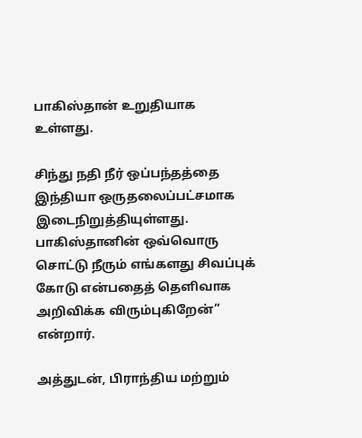பாகிஸ்தான் உறுதியாக உள்ளது.

சிந்து நதி நீர் ஒப்பந்தத்தை இந்தியா ஒருதலைப்பட்சமாக இடைநிறுத்தியுள்ளது. பாகிஸ்தானின் ஒவ்வொரு சொட்டு நீரும் எங்களது சிவப்புக் கோடு என்பதைத் தெளிவாக அறிவிக்க விரும்புகிறேன்” என்றார்.

அத்துடன், பிராந்திய மற்றும்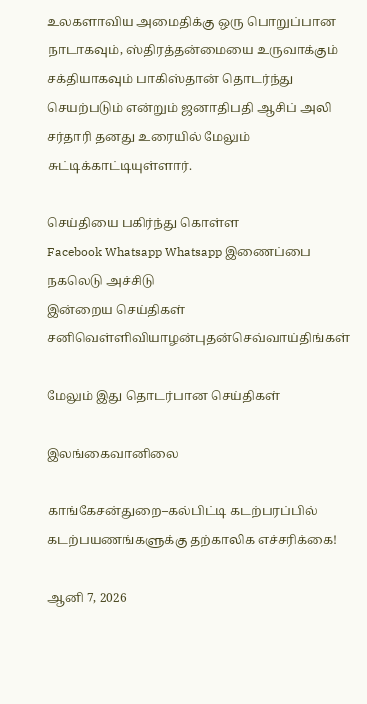உலகளாவிய அமைதிக்கு ஒரு பொறுப்பான நாடாகவும், ஸ்திரத்தன்மையை உருவாக்கும் சக்தியாகவும் பாகிஸ்தான் தொடர்ந்து செயற்படும் என்றும் ஜனாதிபதி ஆசிப் அலி சர்தாரி தனது உரையில் மேலும் சுட்டிக்காட்டியுள்ளார்.

செய்தியை பகிர்ந்து கொள்ள
Facebook Whatsapp Whatsapp இணைப்பை நகலெடு அச்சிடு
இன்றைய செய்திகள்
சனிவெள்ளிவியாழன்புதன்செவ்வாய்திங்கள்

மேலும் இது தொடர்பான செய்திகள்

இலங்கைவானிலை

காங்கேசன்துறை–கல்பிட்டி கடற்பரப்பில் கடற்பயணங்களுக்கு தற்காலிக எச்சரிக்கை!

ஆனி 7, 2026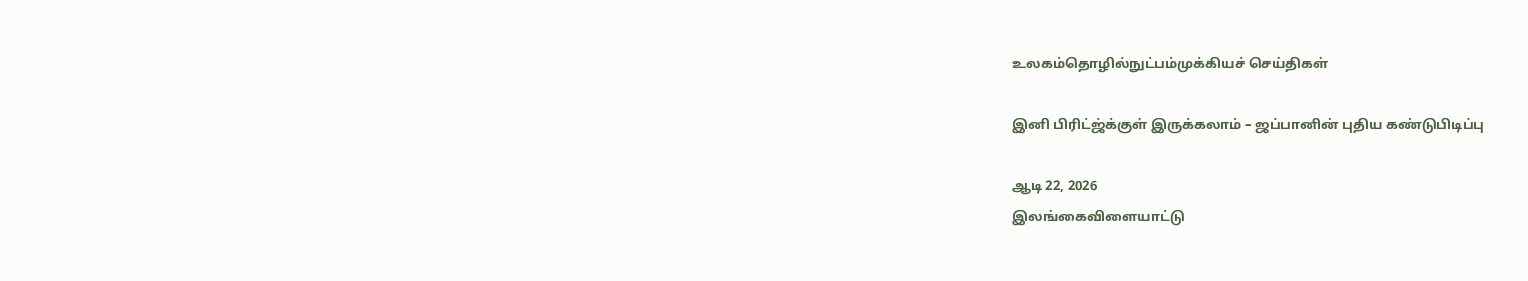உலகம்தொழில்நுட்பம்முக்கியச் செய்திகள்

இனி பிரிட்ஜ்க்குள் இருக்கலாம் – ஜப்பானின் புதிய கண்டுபிடிப்பு

ஆடி 22, 2026
இலங்கைவிளையாட்டு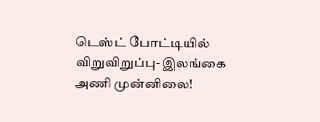டெஸ்ட் போட்டியில் விறுவிறுப்பு- இலங்கை அணி முன்னிலை!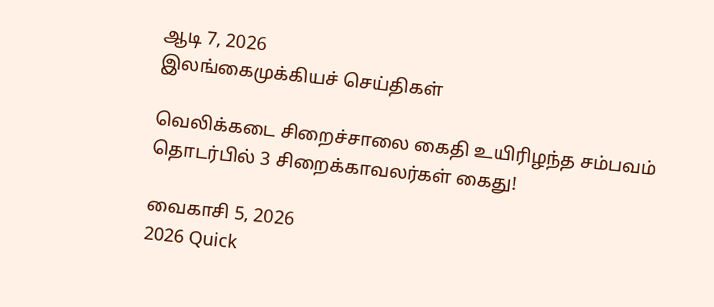ஆடி 7, 2026
இலங்கைமுக்கியச் செய்திகள்

வெலிக்கடை சிறைச்சாலை கைதி உயிரிழந்த சம்பவம் தொடர்பில் 3 சிறைக்காவலர்கள் கைது!

வைகாசி 5, 2026
2026 Quick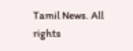Tamil News. All rights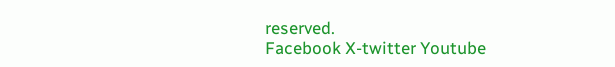reserved.
Facebook X-twitter Youtube